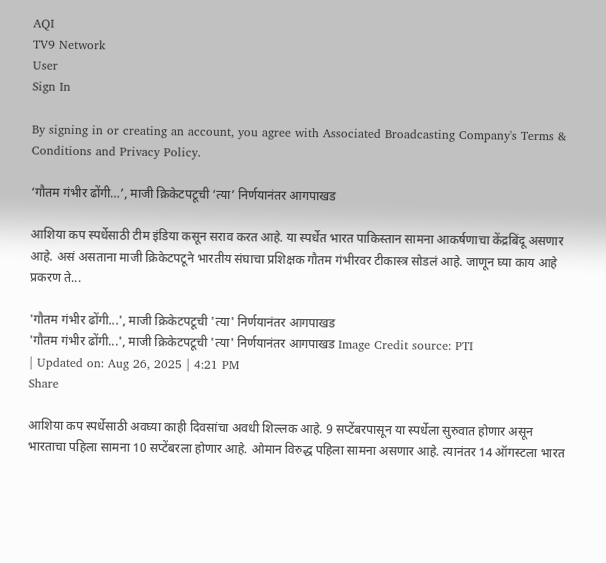AQI
TV9 Network
User
Sign In

By signing in or creating an account, you agree with Associated Broadcasting Company's Terms & Conditions and Privacy Policy.

‘गौतम गंभीर ढोंगी…’, माजी क्रिकेटपटूची ‘त्या’ निर्णयानंतर आगपाखड

आशिया कप स्पर्धेसाठी टीम इंडिया कसून सराव करत आहे. या स्पर्धेत भारत पाकिस्तान सामना आकर्षणाचा केंद्रबिंदू असणार आहे. असं असताना माजी क्रिकेटपटूने भारतीय संघाचा प्रशिक्षक गौतम गंभीरवर टीकास्त्र सोडलं आहे. जाणून घ्या काय आहे प्रकरण ते...

'गौतम गंभीर ढोंगी...', माजी क्रिकेटपटूची 'त्या' निर्णयानंतर आगपाखड
'गौतम गंभीर ढोंगी...', माजी क्रिकेटपटूची 'त्या' निर्णयानंतर आगपाखड Image Credit source: PTI
| Updated on: Aug 26, 2025 | 4:21 PM
Share

आशिया कप स्पर्धेसाठी अवघ्या काही दिवसांचा अवधी शिल्लक आहे. 9 सप्टेंबरपासून या स्पर्धेला सुरुवात होणार असून भारताचा पहिला सामना 10 सप्टेंबरला होणार आहे. ओमान विरुद्ध पहिला सामना असणार आहे. त्यानंतर 14 ऑगस्टला भारत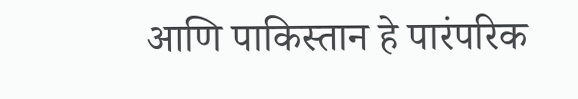आणि पाकिस्तान हे पारंपरिक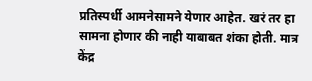प्रतिस्पर्धी आमनेसामने येणार आहेत. खरं तर हा सामना होणार की नाही याबाबत शंका होती. मात्र केंद्र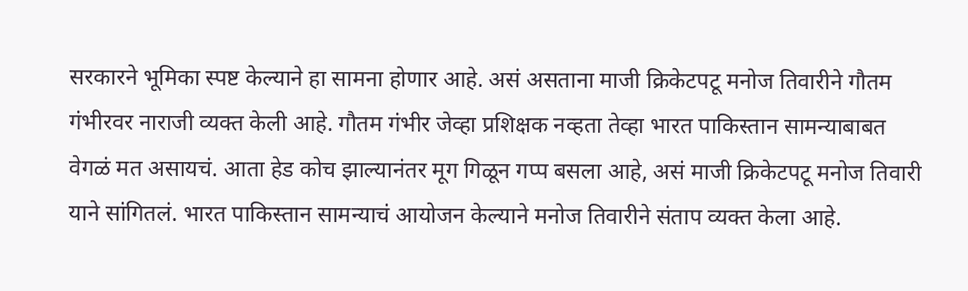सरकारने भूमिका स्पष्ट केल्याने हा सामना होणार आहे. असं असताना माजी क्रिकेटपटू मनोज तिवारीने गौतम गंभीरवर नाराजी व्यक्त केली आहे. गौतम गंभीर जेव्हा प्रशिक्षक नव्हता तेव्हा भारत पाकिस्तान सामन्याबाबत वेगळं मत असायचं. आता हेड कोच झाल्यानंतर मूग गिळून गप्प बसला आहे, असं माजी क्रिकेटपटू मनोज तिवारी याने सांगितलं. भारत पाकिस्तान सामन्याचं आयोजन केल्याने मनोज तिवारीने संताप व्यक्त केला आहे.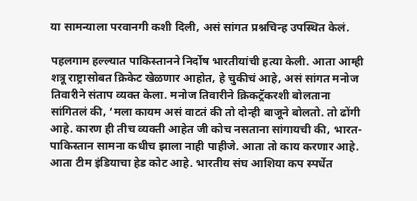या सामन्याला परवानगी कशी दिली, असं सांगत प्रश्नचिन्ह उपस्थित केलं.

पहलगाम हल्ल्यात पाकिस्तानने निर्दोष भारतीयांची हत्या केली. आता आम्ही शत्रू राष्ट्रासोबत क्रिकेट खेळणार आहोत, हे चुकीचं आहे, असं सांगत मनोज तिवारीने संताप व्यक्त केला. मनोज तिवारीने क्रिकट्रॅकरशी बोलताना सांगितलं की, ‘मला कायम असं वाटतं की तो दोन्ही बाजूने बोलतो. तो ढोंगी आहे. कारण ही तीच व्यक्ती आहेत जी कोच नसताना सांगायची की, भारत-पाकिस्तान सामना कधीच झाला नाही पाहीजे. आता तो काय करणार आहे. आता टीम इंडियाचा हेड कोट आहे. भारतीय संघ आशिया कप स्पर्धेत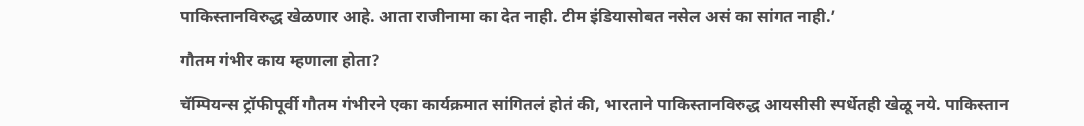पाकिस्तानविरुद्ध खेळणार आहे. आता राजीनामा का देत नाही. टीम इंडियासोबत नसेल असं का सांगत नाही.’

गौतम गंभीर काय म्हणाला होता?

चॅम्पियन्स ट्रॉफीपूर्वी गौतम गंभीरने एका कार्यक्रमात सांगितलं होतं की, भारताने पाकिस्तानविरुद्ध आयसीसी स्पर्धेतही खेळू नये. पाकिस्तान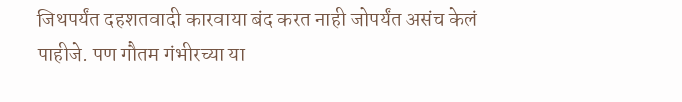जिथपर्यंत दहशतवादी कारवाया बंद करत नाही जोपर्यंत असंच केलं पाहीजे. पण गौतम गंभीरच्या या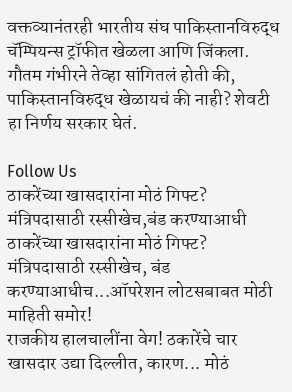वक्तव्यानंतरही भारतीय संघ पाकिस्तानविरुद्ध चॅम्पियन्स ट्रॉफीत खेळला आणि जिंकला. गौतम गंभीरने तेव्हा सांगितलं होती की, पाकिस्तानविरुद्ध खेळायचं की नाही? शेवटी हा निर्णय सरकार घेतं.

Follow Us
ठाकरेंच्या खासदारांना मोठं गिफ्ट? मंत्रिपदासाठी रस्सीखेच,बंड करण्याआधी
ठाकरेंच्या खासदारांना मोठं गिफ्ट? मंत्रिपदासाठी रस्सीखेच, बंड करण्याआधीच...ऑपरेशन लोटसबाबत मोठी माहिती समोर!
राजकीय हालचालींना वेग! ठकारेंचे चार खासदार उद्या दिल्लीत, कारण... मोठं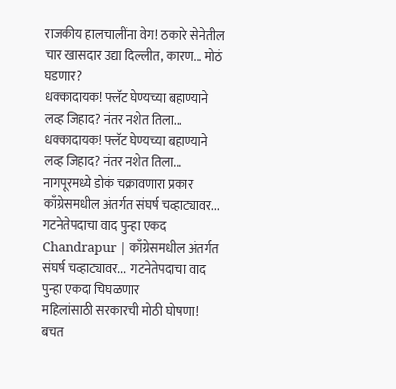राजकीय हालचालींना वेग! ठकारे सेनेतील चार खासदार उद्या दिल्लीत, कारण... मोठं घडणार?
धक्कादायक! फ्लॅट घेण्यच्या बहाण्याने लव्ह जिहाद? नंतर नशेत तिला...
धक्कादायक! फ्लॅट घेण्यच्या बहाण्याने लव्ह जिहाद? नंतर नशेत तिला... नागपूरमध्ये डोकं चक्रावणारा प्रकार
काँग्रेसमधील अंतर्गत संघर्ष चव्हाट्यावर... गटनेतेपदाचा वाद पुन्हा एकद
Chandrapur | काँग्रेसमधील अंतर्गत संघर्ष चव्हाट्यावर...  गटनेतेपदाचा वाद पुन्हा एकदा चिघळणार
महिलांसाठी सरकारची मोठी घोषणा! बचत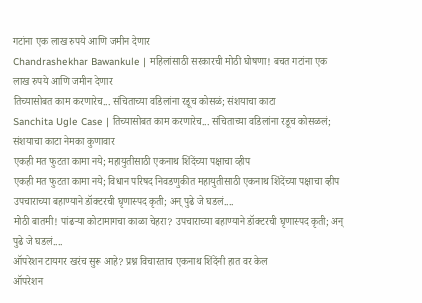गटांना एक लाख रुपये आणि जमीन देणार
Chandrashekhar Bawankule | महिलांसाठी सरकारची मोठी घोषणा! बचत गटांना एक लाख रुपये आणि जमीन देणार
तिच्यासोबत काम करणारेच... संचिताच्या वडिलांना रडूच कोसळं; संशयाचा काटा
Sanchita Ugle Case | तिच्यासोबत काम करणारेच... संचिताच्या वडिलांना रडूच कोसळलं; संशयाचा काटा नेमका कुणावार
एकही मत फुटता कामा नये; महायुतीसाठी एकनाथ शिंदेंच्या पक्षाचा व्हीप
एकही मत फुटता कामा नये; विधान परिषद निवडणुकीत महायुतीसाठी एकनाथ शिंदेंच्या पक्षाचा व्हीप
उपचाराच्या बहाण्याने डॉक्टरची घृणास्पद कृती; अन् पुढे जे घडलं....
मोठी बातमी! पांढऱ्या कोटामागचा काळा चेहरा? उपचाराच्या बहाण्याने डॉक्टरची घृणास्पद कृती; अन् पुढे जे घडलं....
ऑपरेशन टायगर खरंच सुरू आहे? प्रश्न विचारताच एकनाथ शिंदेंनी हात वर केल
ऑपरेशन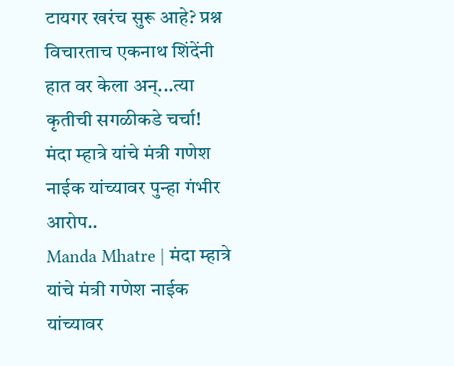टायगर खरंच सुरू आहे? प्रश्न विचारताच एकनाथ शिंदेंनी हात वर केला अन्...त्या कृतीची सगळीकडे चर्चा!
मंदा म्हात्रे यांचे मंत्री गणेश नाईक यांच्यावर पुन्हा गंभीर आरोप..
Manda Mhatre | मंदा म्हात्रे यांचे मंत्री गणेश नाईक यांच्यावर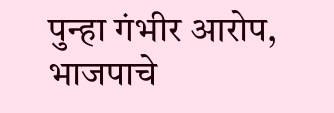पुन्हा गंभीर आरोप, भाजपाचे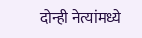दोन्ही नेत्यांमध्ये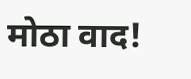मोठा वाद!